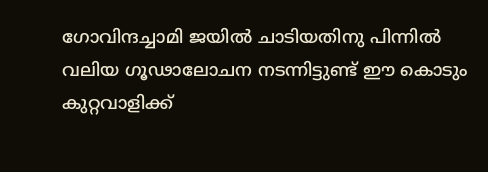ഗോവിന്ദച്ചാമി ജയിൽ ചാടിയതിനു പിന്നിൽ വലിയ ഗൂഢാലോചന നടന്നിട്ടുണ്ട് ഈ കൊടും കുറ്റവാളിക്ക്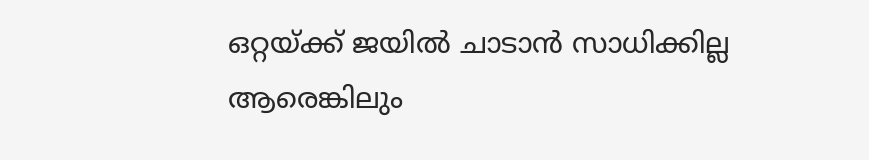ഒറ്റയ്ക്ക് ജയിൽ ചാടാൻ സാധിക്കില്ല ആരെങ്കിലും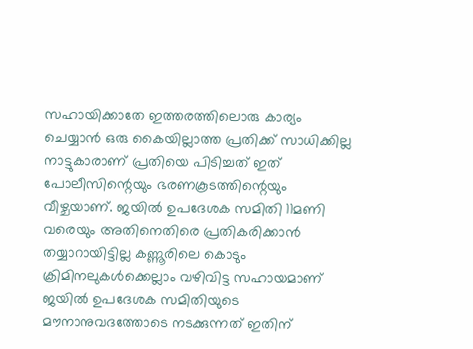സഹായിക്കാതേ ഇത്തരത്തിലൊരു കാര്യം ചെയ്യാൻ ഒരു കൈയില്ലാത്ത പ്രതിക്ക് സാധിക്കില്ല നാട്ടുകാരാണ് പ്രതിയെ പിടിച്ചത് ഇത് പോലീസിന്റെയും ഭരണകൂടത്തിന്റെയും വീഴ്ചയാണ്. ജയിൽ ഉപദേശക സമിതി 11മണി വരെയും അതിനെതിരെ പ്രതികരിക്കാൻ തയ്യാറായിട്ടില്ല കണ്ണൂരിലെ കൊടും ക്രിമിനലുകൾക്കെല്ലാം വഴിവിട്ട സഹായമാണ് ജയിൽ ഉപദേശക സമിതിയുടെ മൗനാനുവദത്തോടെ നടക്കുന്നത് ഇതിന്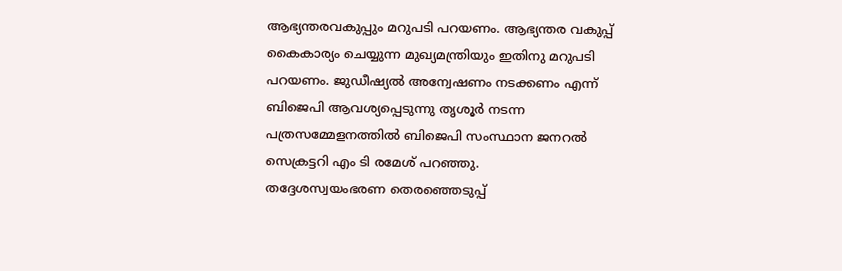ആഭ്യന്തരവകുപ്പും മറുപടി പറയണം. ആഭ്യന്തര വകുപ്പ് കൈകാര്യം ചെയ്യുന്ന മുഖ്യമന്ത്രിയും ഇതിനു മറുപടി പറയണം. ജുഡീഷ്യൽ അന്വേഷണം നടക്കണം എന്ന് ബിജെപി ആവശ്യപ്പെടുന്നു തൃശൂർ നടന്ന പത്രസമ്മേളനത്തിൽ ബിജെപി സംസ്ഥാന ജനറൽ സെക്രട്ടറി എം ടി രമേശ് പറഞ്ഞു.
തദ്ദേശസ്വയംഭരണ തെരഞ്ഞെടുപ്പ്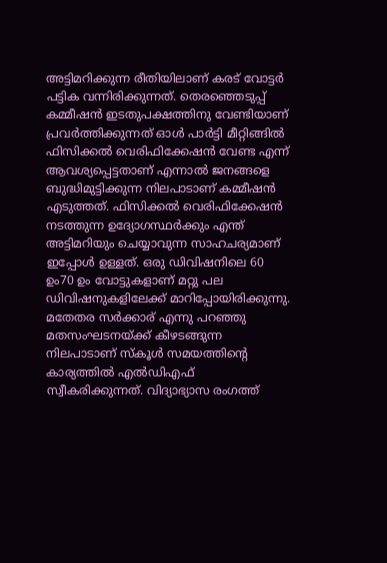അട്ടിമറിക്കുന്ന രീതിയിലാണ് കരട് വോട്ടർ പട്ടിക വന്നിരിക്കുന്നത്. തെരഞ്ഞെടുപ്പ് കമ്മീഷൻ ഇടതുപക്ഷത്തിനു വേണ്ടിയാണ് പ്രവർത്തിക്കുന്നത് ഓൾ പാർട്ടി മീറ്റിങ്ങിൽ ഫിസിക്കൽ വെരിഫിക്കേഷൻ വേണ്ട എന്ന് ആവശ്യപ്പെട്ടതാണ് എന്നാൽ ജനങ്ങളെ ബുദ്ധിമുട്ടിക്കുന്ന നിലപാടാണ് കമ്മീഷൻ എടുത്തത്. ഫിസിക്കൽ വെരിഫിക്കേഷൻ നടത്തുന്ന ഉദ്യോഗസ്ഥർക്കും എന്ത് അട്ടിമറിയും ചെയ്യാവുന്ന സാഹചര്യമാണ് ഇപ്പോൾ ഉള്ളത്. ഒരു ഡിവിഷനിലെ 60 ഉം70 ഉം വോട്ടുകളാണ് മറ്റു പല ഡിവിഷനുകളിലേക്ക് മാറിപ്പോയിരിക്കുന്നു. മതേതര സർക്കാര് എന്നു പറഞ്ഞു മതസംഘടനയ്ക്ക് കീഴടങ്ങുന്ന നിലപാടാണ് സ്കൂൾ സമയത്തിന്റെ കാര്യത്തിൽ എൽഡിഎഫ് സ്വീകരിക്കുന്നത്. വിദ്യാഭ്യാസ രംഗത്ത്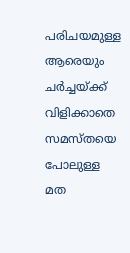പരിചയമുള്ള ആരെയും ചർച്ചയ്ക്ക് വിളിക്കാതെ സമസ്തയെ പോലുള്ള മത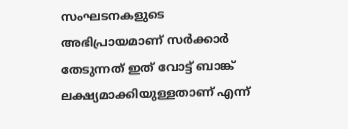സംഘടനകളുടെ അഭിപ്രായമാണ് സർക്കാർ തേടുന്നത് ഇത് വോട്ട് ബാങ്ക് ലക്ഷ്യമാക്കിയുള്ളതാണ് എന്ന്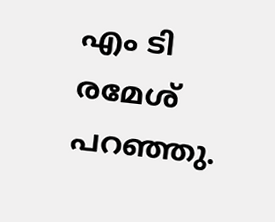എം ടി രമേശ് പറഞ്ഞു.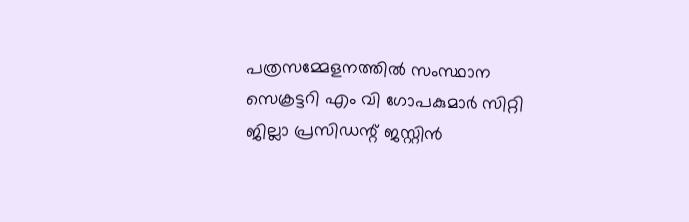പത്രസമ്മേളനത്തിൽ സംസ്ഥാന സെക്രട്ടറി എം വി ഗോപകുമാർ സിറ്റി ജില്ലാ പ്രസിഡന്റ് ജസ്റ്റിൻ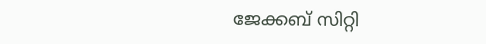ജേക്കബ് സിറ്റി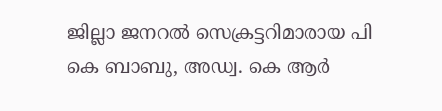ജില്ലാ ജനറൽ സെക്രട്ടറിമാരായ പി കെ ബാബു, അഡ്വ. കെ ആർ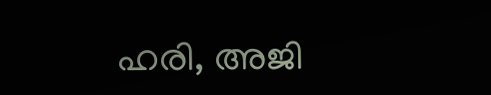ഹരി, അജി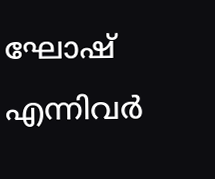ഘോഷ് എന്നിവർ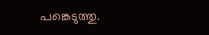പങ്കെടുത്തു.